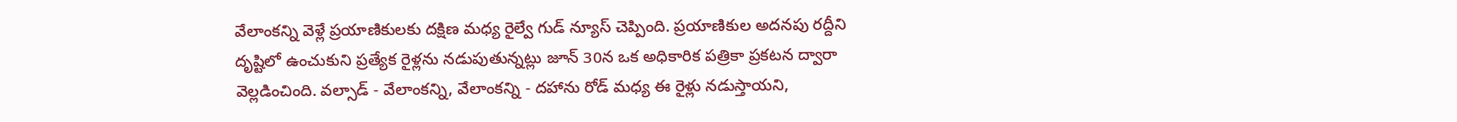వేలాంకన్ని వెళ్లే ప్రయాణికులకు దక్షిణ మధ్య రైల్వే గుడ్ న్యూస్ చెప్పింది. ప్రయాణికుల అదనపు రద్దీని దృష్టిలో ఉంచుకుని ప్రత్యేక రైళ్లను నడుపుతున్నట్లు జూన్ 30న ఒక అధికారిక పత్రికా ప్రకటన ద్వారా వెల్లడించింది. వల్సాడ్ - వేలాంకన్ని, వేలాంకన్ని - దహాను రోడ్ మధ్య ఈ రైళ్లు నడుస్తాయని,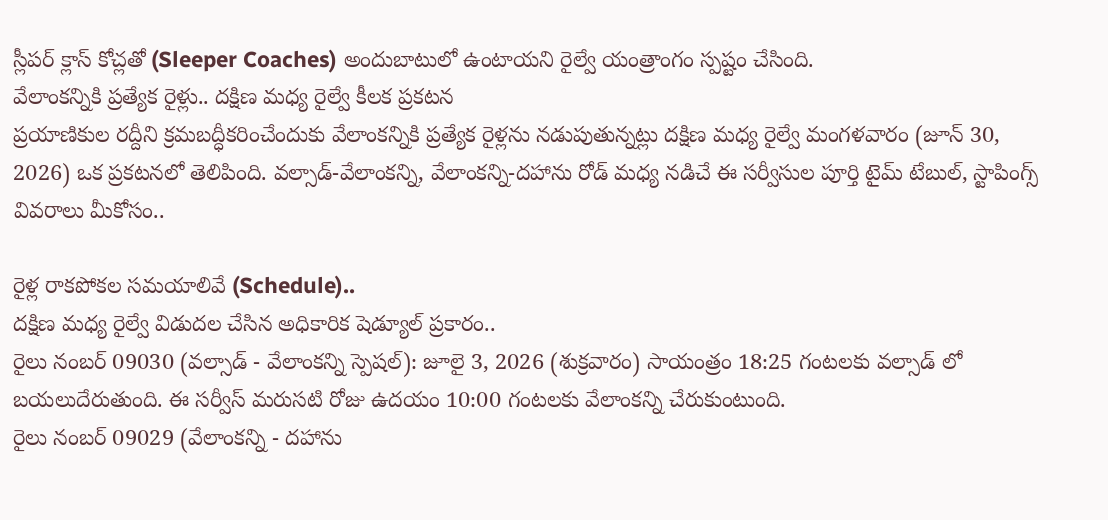స్లీపర్ క్లాస్ కోచ్లతో (Sleeper Coaches) అందుబాటులో ఉంటాయని రైల్వే యంత్రాంగం స్పష్టం చేసింది.
వేలాంకన్నికి ప్రత్యేక రైళ్లు.. దక్షిణ మధ్య రైల్వే కీలక ప్రకటన
ప్రయాణికుల రద్దీని క్రమబద్ధీకరించేందుకు వేలాంకన్నికి ప్రత్యేక రైళ్లను నడుపుతున్నట్లు దక్షిణ మధ్య రైల్వే మంగళవారం (జూన్ 30, 2026) ఒక ప్రకటనలో తెలిపింది. వల్సాడ్-వేలాంకన్ని, వేలాంకన్ని-దహాను రోడ్ మధ్య నడిచే ఈ సర్వీసుల పూర్తి టైమ్ టేబుల్, స్టాపింగ్స్ వివరాలు మీకోసం..

రైళ్ల రాకపోకల సమయాలివే (Schedule)..
దక్షిణ మధ్య రైల్వే విడుదల చేసిన అధికారిక షెడ్యూల్ ప్రకారం..
రైలు నంబర్ 09030 (వల్సాడ్ - వేలాంకన్ని స్పెషల్): జూలై 3, 2026 (శుక్రవారం) సాయంత్రం 18:25 గంటలకు వల్సాడ్ లో బయలుదేరుతుంది. ఈ సర్వీస్ మరుసటి రోజు ఉదయం 10:00 గంటలకు వేలాంకన్ని చేరుకుంటుంది.
రైలు నంబర్ 09029 (వేలాంకన్ని - దహాను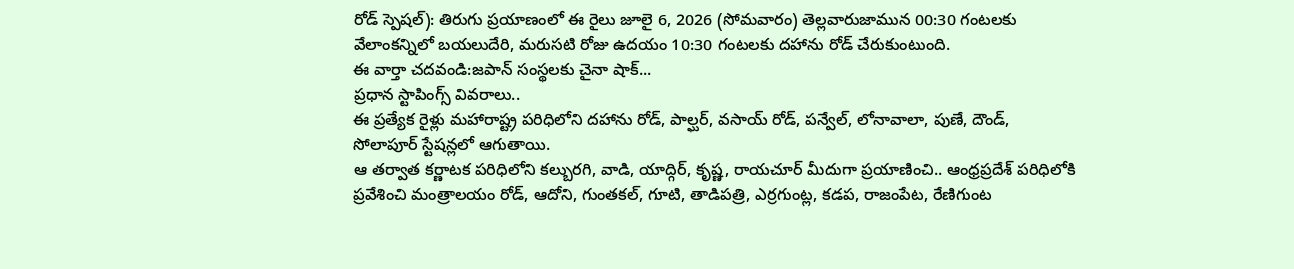రోడ్ స్పెషల్): తిరుగు ప్రయాణంలో ఈ రైలు జూలై 6, 2026 (సోమవారం) తెల్లవారుజామున 00:30 గంటలకు వేలాంకన్నిలో బయలుదేరి, మరుసటి రోజు ఉదయం 10:30 గంటలకు దహాను రోడ్ చేరుకుంటుంది.
ఈ వార్తా చదవండి:జపాన్ సంస్థలకు చైనా షాక్...
ప్రధాన స్టాపింగ్స్ వివరాలు..
ఈ ప్రత్యేక రైళ్లు మహారాష్ట్ర పరిధిలోని దహాను రోడ్, పాల్ఘర్, వసాయ్ రోడ్, పన్వేల్, లోనావాలా, పుణే, దౌండ్, సోలాపూర్ స్టేషన్లలో ఆగుతాయి.
ఆ తర్వాత కర్ణాటక పరిధిలోని కల్బురగి, వాడి, యాద్గిర్, కృష్ణ, రాయచూర్ మీదుగా ప్రయాణించి.. ఆంధ్రప్రదేశ్ పరిధిలోకి ప్రవేశించి మంత్రాలయం రోడ్, ఆదోని, గుంతకల్, గూటి, తాడిపత్రి, ఎర్రగుంట్ల, కడప, రాజంపేట, రేణిగుంట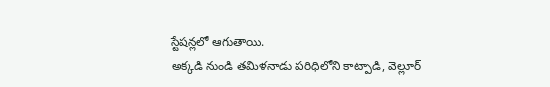స్టేషన్లలో ఆగుతాయి.
అక్కడి నుండి తమిళనాడు పరిధిలోని కాట్పాడి, వెల్లూర్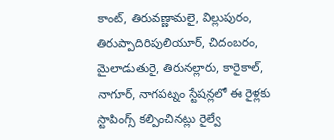కాంట్, తిరువణ్ణామలై, విల్లుపురం, తిరుప్పాదిరిపులియూర్, చిదంబరం, మైలాడుతురై, తిరునల్లారు, కారైకాల్, నాగూర్, నాగపట్నం స్టేషన్లలో ఈ రైళ్లకు స్టాపింగ్స్ కల్పించినట్లు రైల్వే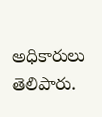అధికారులు తెలిపారు.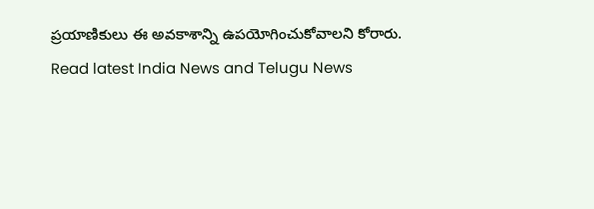ప్రయాణికులు ఈ అవకాశాన్ని ఉపయోగించుకోవాలని కోరారు.
Read latest India News and Telugu News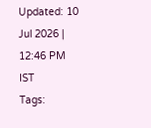Updated: 10 Jul 2026 | 12:46 PM IST
Tags: